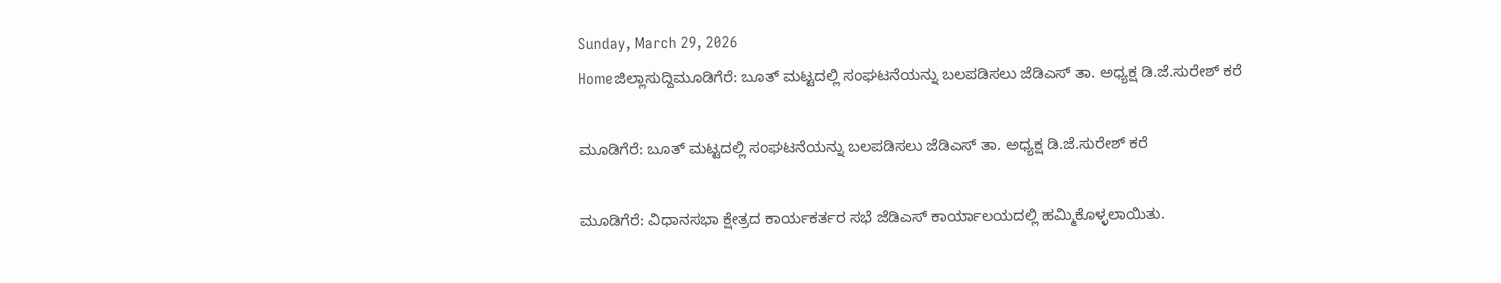Sunday, March 29, 2026
Homeಜಿಲ್ಲಾಸುದ್ದಿಮೂಡಿಗೆರೆ: ಬೂತ್ ಮಟ್ಟದಲ್ಲಿ ಸಂಘಟನೆಯನ್ನು ಬಲಪಡಿಸಲು ಜೆಡಿಎಸ್ ತಾ. ಅಧ್ಯಕ್ಷ ಡಿ.ಜೆ.ಸುರೇಶ್ ಕರೆ

ಮೂಡಿಗೆರೆ: ಬೂತ್ ಮಟ್ಟದಲ್ಲಿ ಸಂಘಟನೆಯನ್ನು ಬಲಪಡಿಸಲು ಜೆಡಿಎಸ್ ತಾ. ಅಧ್ಯಕ್ಷ ಡಿ.ಜೆ.ಸುರೇಶ್ ಕರೆ

ಮೂಡಿಗೆರೆ: ವಿಧಾನಸಭಾ ಕ್ಷೇತ್ರದ ಕಾರ್ಯಕರ್ತರ ಸಭೆ ಜೆಡಿಎಸ್ ಕಾರ್ಯಾಲಯದಲ್ಲಿ ಹಮ್ಮಿಕೊಳ್ಳಲಾಯಿತು.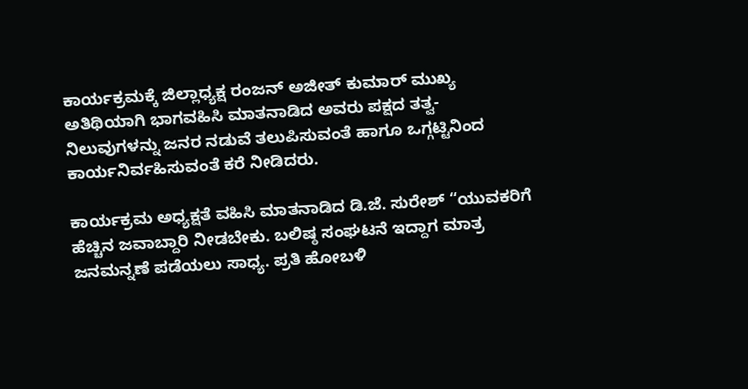ಕಾರ್ಯಕ್ರಮಕ್ಕೆ ಜಿಲ್ಲಾಧ್ಯಕ್ಷ ರಂಜನ್ ಅಜೀತ್ ಕುಮಾರ್ ಮುಖ್ಯ ಅತಿಥಿಯಾಗಿ ಭಾಗವಹಿಸಿ ಮಾತನಾಡಿದ ಅವರು ಪಕ್ಷದ ತತ್ವ-ನಿಲುವುಗಳನ್ನು ಜನರ ನಡುವೆ ತಲುಪಿಸುವಂತೆ ಹಾಗೂ ಒಗ್ಗಟ್ಟಿನಿಂದ ಕಾರ್ಯನಿರ್ವಹಿಸುವಂತೆ ಕರೆ ನೀಡಿದರು.

ಕಾರ್ಯಕ್ರಮ ಅಧ್ಯಕ್ಷತೆ ವಹಿಸಿ ಮಾತನಾಡಿದ ಡಿ.ಜೆ. ಸುರೇಶ್ “ಯುವಕರಿಗೆ ಹೆಚ್ಚಿನ ಜವಾಬ್ದಾರಿ ನೀಡಬೇಕು. ಬಲಿಷ್ಠ ಸಂಘಟನೆ ಇದ್ದಾಗ ಮಾತ್ರ ಜನಮನ್ನಣೆ ಪಡೆಯಲು ಸಾಧ್ಯ. ಪ್ರತಿ ಹೋಬಳಿ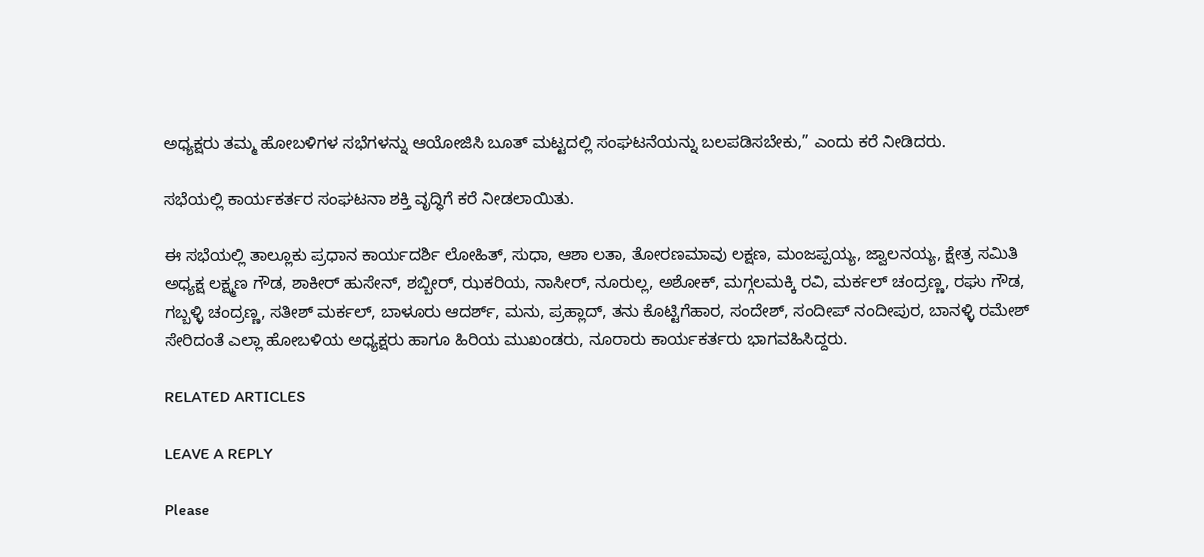ಅಧ್ಯಕ್ಷರು ತಮ್ಮ ಹೋಬಳಿಗಳ ಸಭೆಗಳನ್ನು ಆಯೋಜಿಸಿ ಬೂತ್ ಮಟ್ಟದಲ್ಲಿ ಸಂಘಟನೆಯನ್ನು ಬಲಪಡಿಸಬೇಕು,” ಎಂದು ಕರೆ ನೀಡಿದರು.

ಸಭೆಯಲ್ಲಿ ಕಾರ್ಯಕರ್ತರ ಸಂಘಟನಾ ಶಕ್ತಿ ವೃದ್ಧಿಗೆ ಕರೆ ನೀಡಲಾಯಿತು.

ಈ ಸಭೆಯಲ್ಲಿ ತಾಲ್ಲೂಕು ಪ್ರಧಾನ ಕಾರ್ಯದರ್ಶಿ ಲೋಹಿತ್, ಸುಧಾ, ಆಶಾ ಲತಾ, ತೋರಣಮಾವು ಲಕ್ಷಣ, ಮಂಜಪ್ಪಯ್ಯ, ಜ್ವಾಲನಯ್ಯ, ಕ್ಷೇತ್ರ ಸಮಿತಿ ಅಧ್ಯಕ್ಷ ಲಕ್ಷ್ಮಣ ಗೌಡ, ಶಾಕೀರ್ ಹುಸೇನ್, ಶಬ್ಬೀರ್, ಝಕರಿಯ, ನಾಸೀರ್, ನೂರುಲ್ಲ, ಅಶೋಕ್, ಮಗ್ಗಲಮಕ್ಕಿ ರವಿ, ಮರ್ಕಲ್ ಚಂದ್ರಣ್ಣ, ರಘು ಗೌಡ, ಗಬ್ಬಳ್ಳಿ ಚಂದ್ರಣ್ಣ, ಸತೀಶ್ ಮರ್ಕಲ್, ಬಾಳೂರು ಆದರ್ಶ್, ಮನು, ಪ್ರಹ್ಲಾದ್, ತನು ಕೊಟ್ಟಿಗೆಹಾರ, ಸಂದೇಶ್, ಸಂದೀಪ್ ನಂದೀಪುರ, ಬಾನಳ್ಳಿ ರಮೇಶ್ ಸೇರಿದಂತೆ ಎಲ್ಲಾ ಹೋಬಳಿಯ ಅಧ್ಯಕ್ಷರು ಹಾಗೂ ಹಿರಿಯ ಮುಖಂಡರು, ನೂರಾರು ಕಾರ್ಯಕರ್ತರು ಭಾಗವಹಿಸಿದ್ದರು.

RELATED ARTICLES

LEAVE A REPLY

Please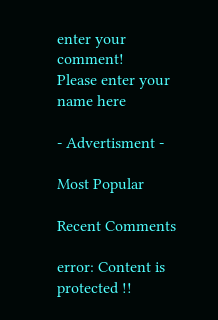enter your comment!
Please enter your name here

- Advertisment -

Most Popular

Recent Comments

error: Content is protected !!